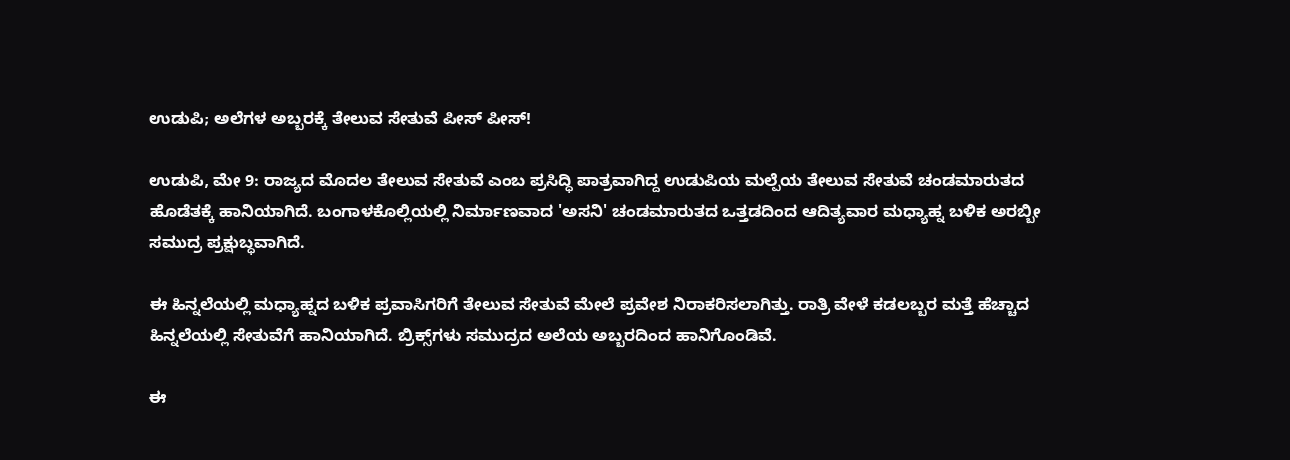ಉಡುಪಿ; ಅಲೆಗಳ ಅಬ್ಬರಕ್ಕೆ ತೇಲುವ ಸೇತುವೆ ಪೀಸ್ ಪೀಸ್!

ಉಡುಪಿ, ಮೇ 9: ರಾಜ್ಯದ ಮೊದಲ ತೇಲುವ ಸೇತುವೆ ಎಂಬ ಪ್ರಸಿದ್ಧಿ ಪಾತ್ರವಾಗಿದ್ದ ಉಡುಪಿಯ ಮಲ್ಪೆಯ ತೇಲುವ ಸೇತುವೆ ಚಂಡಮಾರುತದ ಹೊಡೆತಕ್ಕೆ ಹಾನಿಯಾಗಿದೆ. ಬಂಗಾಳಕೊಲ್ಲಿಯಲ್ಲಿ ನಿರ್ಮಾಣವಾದ 'ಅಸನಿ' ಚಂಡಮಾರುತದ ಒತ್ತಡದಿಂದ ಆದಿತ್ಯವಾರ ಮಧ್ಯಾಹ್ನ ಬಳಿಕ ಅರಬ್ಬೀ ಸಮುದ್ರ ಪ್ರಕ್ಷುಬ್ಧವಾಗಿದೆ.

ಈ ಹಿನ್ನಲೆಯಲ್ಲಿ ಮಧ್ಯಾಹ್ನದ ಬಳಿಕ ಪ್ರವಾಸಿಗರಿಗೆ ತೇಲುವ ಸೇತುವೆ ಮೇಲೆ ಪ್ರವೇಶ ನಿರಾಕರಿಸಲಾಗಿತ್ತು. ರಾತ್ರಿ ವೇಳೆ ಕಡಲಬ್ಬರ ಮತ್ತೆ ಹೆಚ್ಚಾದ ಹಿನ್ನಲೆಯಲ್ಲಿ ಸೇತುವೆಗೆ ಹಾನಿಯಾಗಿದೆ. ಬ್ರಿಕ್ಸ್‌ಗಳು ಸಮುದ್ರದ ಅಲೆಯ ಅಬ್ಬರದಿಂದ ಹಾನಿಗೊಂಡಿವೆ.

ಈ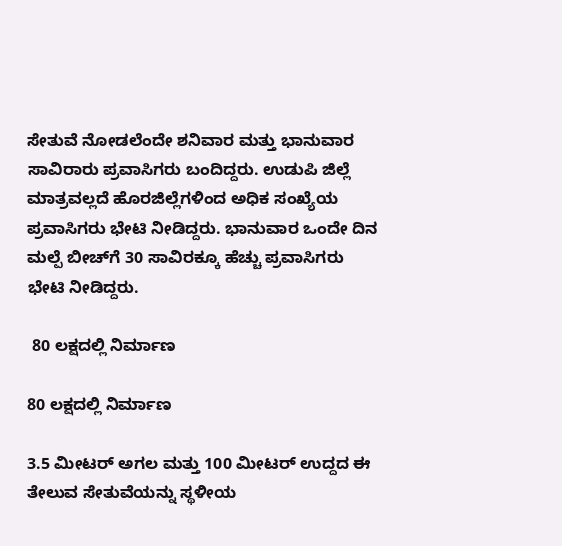ಸೇತುವೆ ನೋಡಲೆಂದೇ ಶನಿವಾರ ಮತ್ತು ಭಾನುವಾರ ಸಾವಿರಾರು ಪ್ರವಾಸಿಗರು ಬಂದಿದ್ದರು. ಉಡುಪಿ ಜಿಲ್ಲೆ ಮಾತ್ರವಲ್ಲದೆ ಹೊರಜಿಲ್ಲೆಗಳಿಂದ ಅಧಿಕ ಸಂಖ್ಯೆಯ ಪ್ರವಾಸಿಗರು ಭೇಟಿ ನೀಡಿದ್ದರು. ಭಾನುವಾರ ಒಂದೇ ದಿನ ಮಲ್ಪೆ ಬೀಚ್‌ಗೆ 30 ಸಾವಿರಕ್ಕೂ ಹೆಚ್ಚು ಪ್ರವಾಸಿಗರು ಭೇಟಿ ನೀಡಿದ್ದರು.

 80 ಲಕ್ಷದಲ್ಲಿ ನಿರ್ಮಾಣ

80 ಲಕ್ಷದಲ್ಲಿ ನಿರ್ಮಾಣ

3.5 ಮೀಟರ್ ಅಗಲ ಮತ್ತು 100 ಮೀಟರ್ ಉದ್ದದ ಈ ತೇಲುವ ಸೇತುವೆಯನ್ನು ಸ್ಥಳೀಯ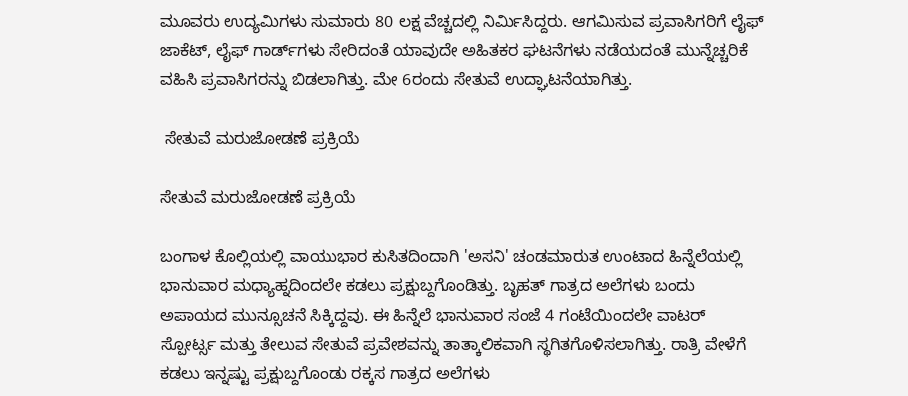ಮೂವರು ಉದ್ಯಮಿಗಳು ಸುಮಾರು 80 ಲಕ್ಷ ವೆಚ್ಚದಲ್ಲಿ ನಿರ್ಮಿಸಿದ್ದರು. ಆಗಮಿಸುವ ಪ್ರವಾಸಿಗರಿಗೆ ಲೈಫ್ ಜಾಕೆಟ್, ಲೈಫ್ ಗಾರ್ಡ್‌ಗಳು ಸೇರಿದಂತೆ ಯಾವುದೇ ಅಹಿತಕರ ಘಟನೆಗಳು ನಡೆಯದಂತೆ ಮುನ್ನೆಚ್ಚರಿಕೆ ವಹಿಸಿ ಪ್ರವಾಸಿಗರನ್ನು ಬಿಡಲಾಗಿತ್ತು. ಮೇ 6ರಂದು ಸೇತುವೆ ಉದ್ಘಾಟನೆಯಾಗಿತ್ತು.

 ಸೇತುವೆ ಮರುಜೋಡಣೆ ಪ್ರಕ್ರಿಯೆ

ಸೇತುವೆ ಮರುಜೋಡಣೆ ಪ್ರಕ್ರಿಯೆ

ಬಂಗಾಳ ಕೊಲ್ಲಿಯಲ್ಲಿ ವಾಯುಭಾರ ಕುಸಿತದಿಂದಾಗಿ 'ಅಸನಿ' ಚಂಡಮಾರುತ ಉಂಟಾದ ಹಿನ್ನೆಲೆಯಲ್ಲಿ ಭಾನುವಾರ ಮಧ್ಯಾಹ್ನದಿಂದಲೇ ಕಡಲು ಪ್ರಕ್ಷುಬ್ದಗೊಂಡಿತ್ತು. ಬೃಹತ್ ಗಾತ್ರದ ಅಲೆಗಳು ಬಂದು ಅಪಾಯದ ಮುನ್ಸೂಚನೆ ಸಿಕ್ಕಿದ್ದವು. ಈ ಹಿನ್ನೆಲೆ ಭಾನುವಾರ ಸಂಜೆ 4 ಗಂಟೆಯಿಂದಲೇ ವಾಟರ್ ಸ್ಪೋರ್ಟ್ಸ ಮತ್ತು ತೇಲುವ ಸೇತುವೆ ಪ್ರವೇಶವನ್ನು ತಾತ್ಕಾಲಿಕವಾಗಿ ಸ್ಥಗಿತಗೊಳಿಸಲಾಗಿತ್ತು. ರಾತ್ರಿ ವೇಳೆಗೆ ಕಡಲು ಇನ್ನಷ್ಟು ಪ್ರಕ್ಷುಬ್ದಗೊಂಡು ರಕ್ಕಸ ಗಾತ್ರದ ಅಲೆಗಳು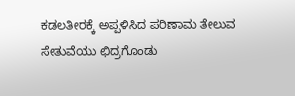ಕಡಲತೀರಕ್ಕೆ ಅಪ್ಪಳಿಸಿದ ಪರಿಣಾಮ ತೇಲುವ ಸೇತುವೆಯು ಛಿದ್ರಗೊಂಡು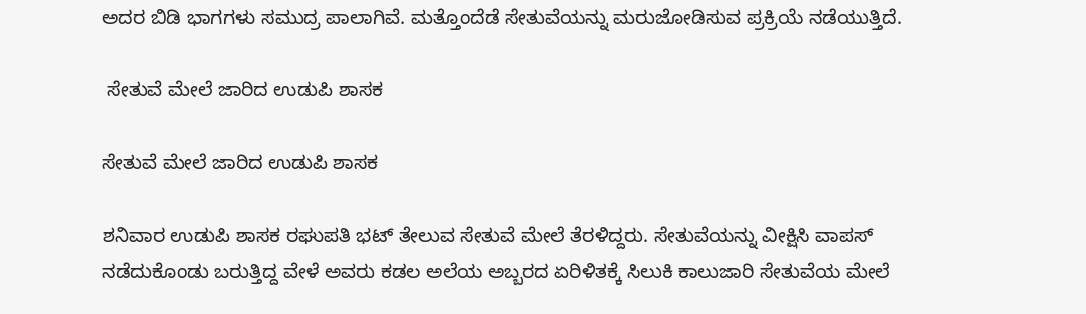ಅದರ ಬಿಡಿ ಭಾಗಗಳು ಸಮುದ್ರ ಪಾಲಾಗಿವೆ. ಮತ್ತೊಂದೆಡೆ ಸೇತುವೆಯನ್ನು ಮರುಜೋಡಿಸುವ ಪ್ರಕ್ರಿಯೆ ನಡೆಯುತ್ತಿದೆ.

 ಸೇತುವೆ ಮೇಲೆ ಜಾರಿದ ಉಡುಪಿ ಶಾಸಕ

ಸೇತುವೆ ಮೇಲೆ ಜಾರಿದ ಉಡುಪಿ ಶಾಸಕ

ಶನಿವಾರ ಉಡುಪಿ ಶಾಸಕ ರಘುಪತಿ ಭಟ್ ತೇಲುವ ಸೇತುವೆ ಮೇಲೆ ತೆರಳಿದ್ದರು. ಸೇತುವೆಯನ್ನು ವೀಕ್ಷಿಸಿ ವಾಪಸ್ ನಡೆದುಕೊಂಡು ಬರುತ್ತಿದ್ದ ವೇಳೆ ಅವರು ಕಡಲ ಅಲೆಯ ಅಬ್ಬರದ ಏರಿಳಿತಕ್ಕೆ ಸಿಲುಕಿ ಕಾಲುಜಾರಿ ಸೇತುವೆಯ ಮೇಲೆ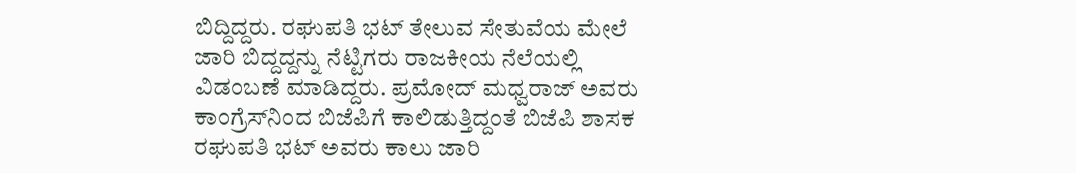ಬಿದ್ದಿದ್ದರು. ರಘುಪತಿ ಭಟ್ ತೇಲುವ ಸೇತುವೆಯ ಮೇಲೆ ಜಾರಿ ಬಿದ್ದದ್ದನ್ನು ನೆಟ್ಟಿಗರು ರಾಜಕೀಯ ನೆಲೆಯಲ್ಲಿ ವಿಡಂಬಣೆ ಮಾಡಿದ್ದರು. ಪ್ರಮೋದ್ ಮಧ್ವರಾಜ್ ಅವರು ಕಾಂಗ್ರೆಸ್‌ನಿಂದ ಬಿಜೆಪಿಗೆ ಕಾಲಿಡುತ್ತಿದ್ದಂತೆ ಬಿಜೆಪಿ ಶಾಸಕ ರಘುಪತಿ ಭಟ್ ಅವರು ಕಾಲು ಜಾರಿ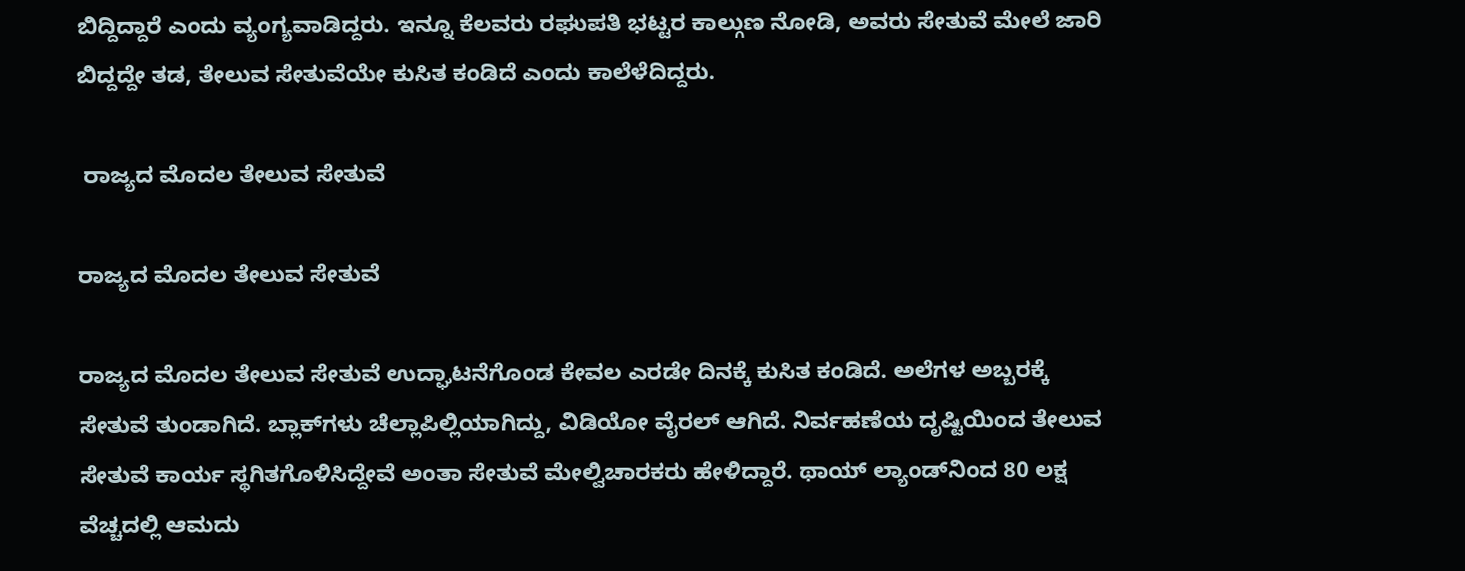ಬಿದ್ದಿದ್ದಾರೆ ಎಂದು ವ್ಯಂಗ್ಯವಾಡಿದ್ದರು. ಇನ್ನೂ ಕೆಲವರು ರಘುಪತಿ ಭಟ್ಟರ ಕಾಲ್ಗುಣ ನೋಡಿ, ಅವರು ಸೇತುವೆ ಮೇಲೆ ಜಾರಿ ಬಿದ್ದದ್ದೇ ತಡ, ತೇಲುವ ಸೇತುವೆಯೇ ಕುಸಿತ ಕಂಡಿದೆ ಎಂದು ಕಾಲೆಳೆದಿದ್ದರು.

 ರಾಜ್ಯದ ಮೊದಲ ತೇಲುವ ಸೇತುವೆ

ರಾಜ್ಯದ ಮೊದಲ ತೇಲುವ ಸೇತುವೆ

ರಾಜ್ಯದ ಮೊದಲ ತೇಲುವ ಸೇತುವೆ ಉದ್ಘಾಟನೆಗೊಂಡ ಕೇವಲ ಎರಡೇ ದಿನಕ್ಕೆ ಕುಸಿತ ಕಂಡಿದೆ. ಅಲೆಗಳ ಅಬ್ಬರಕ್ಕೆ ಸೇತುವೆ ತುಂಡಾಗಿದೆ. ಬ್ಲಾಕ್‌ಗಳು ಚೆಲ್ಲಾಪಿಲ್ಲಿಯಾಗಿದ್ದು, ವಿಡಿಯೋ ವೈರಲ್ ಆಗಿದೆ. ನಿರ್ವಹಣೆಯ ದೃಷ್ಟಿಯಿಂದ ತೇಲುವ ಸೇತುವೆ ಕಾರ್ಯ ಸ್ಥಗಿತಗೊಳಿಸಿದ್ದೇವೆ ಅಂತಾ ಸೇತುವೆ ಮೇಲ್ವಿಚಾರಕರು ಹೇಳಿದ್ದಾರೆ. ಥಾಯ್ ಲ್ಯಾಂಡ್‌ನಿಂದ 80 ಲಕ್ಷ ವೆಚ್ಚದಲ್ಲಿ ಆಮದು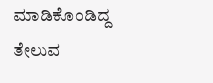ಮಾಡಿಕೊಂಡಿದ್ದ ತೇಲುವ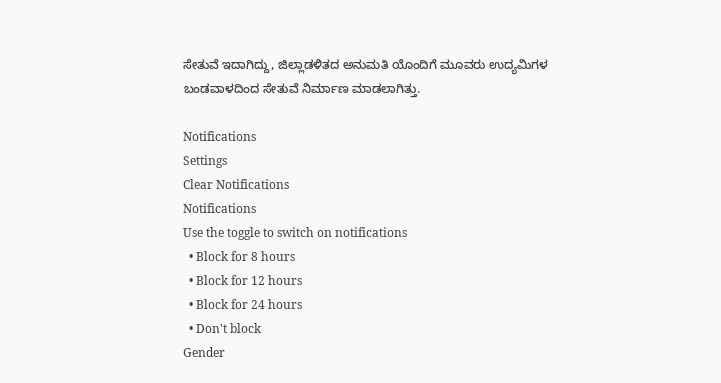ಸೇತುವೆ ಇದಾಗಿದ್ದು, ಜಿಲ್ಲಾಡಳಿತದ ಅನುಮತಿ ಯೊಂದಿಗೆ ಮೂವರು ಉದ್ಯಮಿಗಳ ಬಂಡವಾಳದಿಂದ ಸೇತುವೆ ನಿರ್ಮಾಣ‌ ಮಾಡಲಾಗಿತ್ತು.

Notifications
Settings
Clear Notifications
Notifications
Use the toggle to switch on notifications
  • Block for 8 hours
  • Block for 12 hours
  • Block for 24 hours
  • Don't block
Gender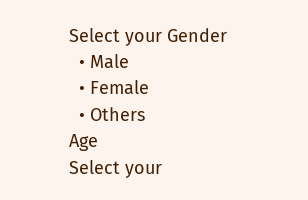Select your Gender
  • Male
  • Female
  • Others
Age
Select your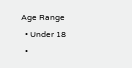Age Range
  • Under 18
  •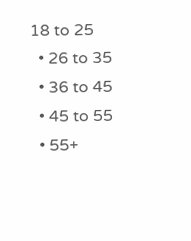18 to 25
  • 26 to 35
  • 36 to 45
  • 45 to 55
  • 55+